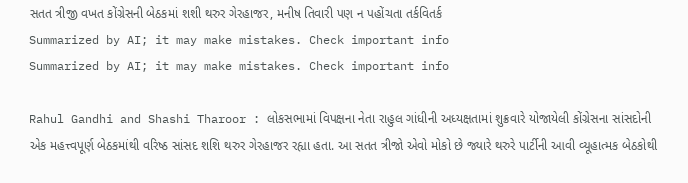સતત ત્રીજી વખત કોંગ્રેસની બેઠકમાં શશી થરુર ગેરહાજર, મનીષ તિવારી પણ ન પહોંચતા તર્કવિતર્ક
Summarized by AI; it may make mistakes. Check important info
Summarized by AI; it may make mistakes. Check important info

Rahul Gandhi and Shashi Tharoor : લોકસભામાં વિપક્ષના નેતા રાહુલ ગાંધીની અધ્યક્ષતામાં શુક્રવારે યોજાયેલી કોંગ્રેસના સાંસદોની એક મહત્ત્વપૂર્ણ બેઠકમાંથી વરિષ્ઠ સાંસદ શશિ થરુર ગેરહાજર રહ્યા હતા. આ સતત ત્રીજો એવો મોકો છે જ્યારે થરુરે પાર્ટીની આવી વ્યૂહાત્મક બેઠકોથી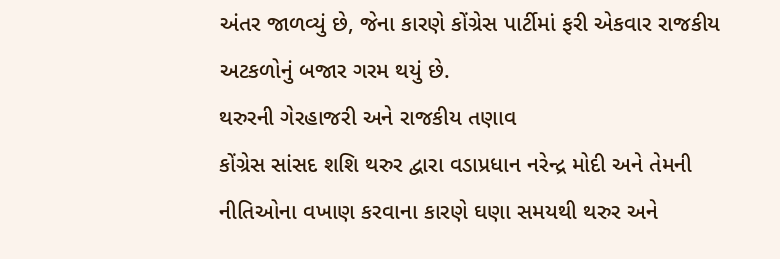અંતર જાળવ્યું છે, જેના કારણે કોંગ્રેસ પાર્ટીમાં ફરી એકવાર રાજકીય અટકળોનું બજાર ગરમ થયું છે.
થરુરની ગેરહાજરી અને રાજકીય તણાવ
કોંગ્રેસ સાંસદ શશિ થરુર દ્વારા વડાપ્રધાન નરેન્દ્ર મોદી અને તેમની નીતિઓના વખાણ કરવાના કારણે ઘણા સમયથી થરુર અને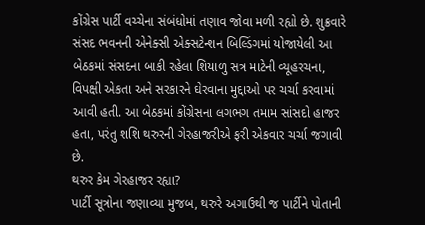કોંગ્રેસ પાર્ટી વચ્ચેના સંબંધોમાં તણાવ જોવા મળી રહ્યો છે. શુક્રવારે સંસદ ભવનની એનેક્સી એક્સટેન્શન બિલ્ડિંગમાં યોજાયેલી આ બેઠકમાં સંસદના બાકી રહેલા શિયાળુ સત્ર માટેની વ્યૂહરચના, વિપક્ષી એકતા અને સરકારને ઘેરવાના મુદ્દાઓ પર ચર્ચા કરવામાં આવી હતી. આ બેઠકમાં કોંગ્રેસના લગભગ તમામ સાંસદો હાજર હતા, પરંતુ શશિ થરુરની ગેરહાજરીએ ફરી એકવાર ચર્ચા જગાવી છે.
થરુર કેમ ગેરહાજર રહ્યા?
પાર્ટી સૂત્રોના જણાવ્યા મુજબ, થરુરે અગાઉથી જ પાર્ટીને પોતાની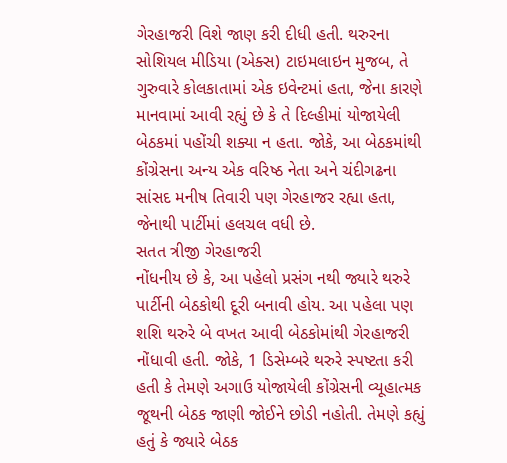ગેરહાજરી વિશે જાણ કરી દીધી હતી. થરુરના સોશિયલ મીડિયા (એક્સ) ટાઇમલાઇન મુજબ, તે ગુરુવારે કોલકાતામાં એક ઇવેન્ટમાં હતા, જેના કારણે માનવામાં આવી રહ્યું છે કે તે દિલ્હીમાં યોજાયેલી બેઠકમાં પહોંચી શક્યા ન હતા. જોકે, આ બેઠકમાંથી કોંગ્રેસના અન્ય એક વરિષ્ઠ નેતા અને ચંદીગઢના સાંસદ મનીષ તિવારી પણ ગેરહાજર રહ્યા હતા, જેનાથી પાર્ટીમાં હલચલ વધી છે.
સતત ત્રીજી ગેરહાજરી
નોંધનીય છે કે, આ પહેલો પ્રસંગ નથી જ્યારે થરુરે પાર્ટીની બેઠકોથી દૂરી બનાવી હોય. આ પહેલા પણ શશિ થરુરે બે વખત આવી બેઠકોમાંથી ગેરહાજરી નોંધાવી હતી. જોકે, 1 ડિસેમ્બરે થરુરે સ્પષ્ટતા કરી હતી કે તેમણે અગાઉ યોજાયેલી કોંગ્રેસની વ્યૂહાત્મક જૂથની બેઠક જાણી જોઈને છોડી નહોતી. તેમણે કહ્યું હતું કે જ્યારે બેઠક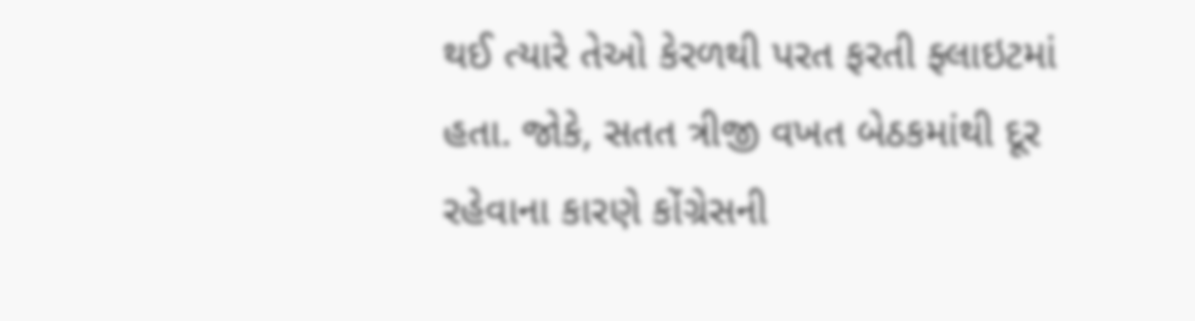થઈ ત્યારે તેઓ કેરળથી પરત ફરતી ફ્લાઇટમાં હતા. જોકે, સતત ત્રીજી વખત બેઠકમાંથી દૂર રહેવાના કારણે કોંગ્રેસની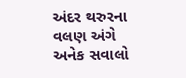અંદર થરુરના વલણ અંગે અનેક સવાલો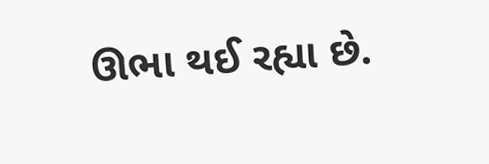ઊભા થઈ રહ્યા છે.